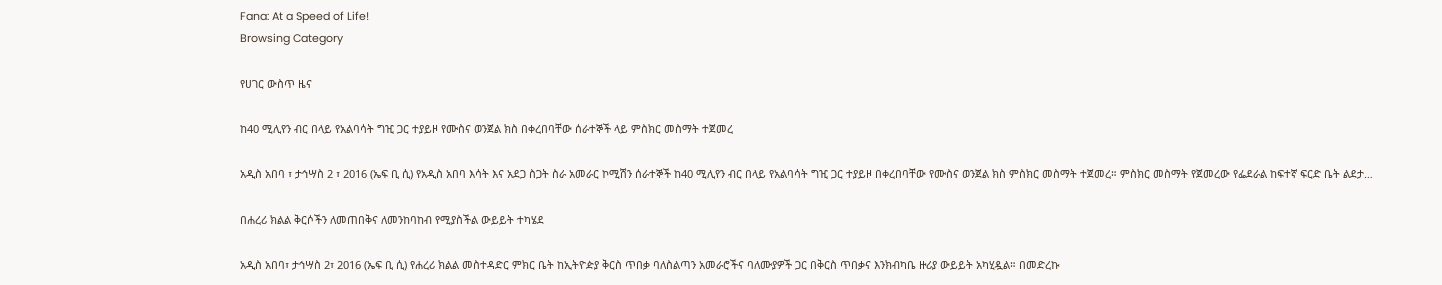Fana: At a Speed of Life!
Browsing Category

የሀገር ውስጥ ዜና

ከ40 ሚሊየን ብር በላይ የአልባሳት ግዢ ጋር ተያይዞ የሙስና ወንጀል ክስ በቀረበባቸው ሰራተኞች ላይ ምስክር መስማት ተጀመረ

አዲስ አበባ ፣ ታኅሣስ 2 ፣ 2016 (ኤፍ ቢ ሲ) የአዲስ አበባ እሳት እና አደጋ ስጋት ስራ አመራር ኮሚሽን ሰራተኞች ከ40 ሚሊየን ብር በላይ የአልባሳት ግዢ ጋር ተያይዞ በቀረበባቸው የሙስና ወንጀል ክስ ምስክር መስማት ተጀመረ። ምስክር መስማት የጀመረው የፌደራል ከፍተኛ ፍርድ ቤት ልደታ…

በሐረሪ ክልል ቅርሶችን ለመጠበቅና ለመንከባከብ የሚያስችል ውይይት ተካሄደ

አዲስ አበባ፣ ታኅሣስ 2፣ 2016 (ኤፍ ቢ ሲ) የሐረሪ ክልል መስተዳድር ምክር ቤት ከኢትዮዽያ ቅርስ ጥበቃ ባለስልጣን አመራሮችና ባለሙያዎች ጋር በቅርስ ጥበቃና እንክብካቤ ዙሪያ ውይይት አካሂዷል። በመድረኩ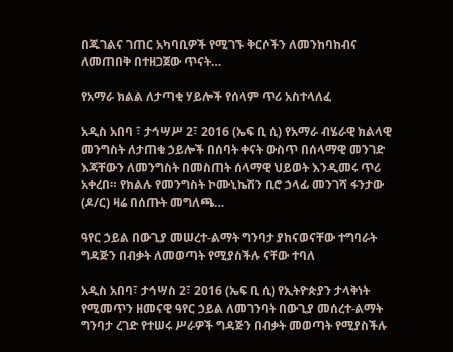በጁገልና ገጠር አካባቢዎች የሚገኙ ቅርሶችን ለመንከባከብና ለመጠበቅ በተዘጋጀው ጥናት…

የአማራ ክልል ለታጣቂ ሃይሎች የሰላም ጥሪ አስተላለፈ

አዲስ አበባ ፣ ታኅሣሥ 2፣ 2016 (ኤፍ ቢ ሲ) የአማራ ብሄራዊ ክልላዊ መንግስት ለታጠቁ ኃይሎች በሰባት ቀናት ውስጥ በሰላማዊ መንገድ እጃቸውን ለመንግስት በመስጠት ሰላማዊ ህይወት እንዲመሩ ጥሪ አቀረበ። የክልሉ የመንግስት ኮሙኒኬሽን ቢሮ ኃላፊ መንገሻ ፋንታው (ዶ/ር) ዛሬ በሰጡት መግለጫ…

ዓየር ኃይል በውጊያ መሠረተ-ልማት ግንባታ ያከናወናቸው ተግባራት ግዳጅን በብቃት ለመወጣት የሚያስችሉ ናቸው ተባለ

አዲስ አበባ፣ ታኅሣስ 2፣ 2016 (ኤፍ ቢ ሲ) የኢትዮጵያን ታላቅነት የሚመጥን ዘመናዊ ዓየር ኃይል ለመገንባት በውጊያ መሰረተ-ልማት ግንባታ ረገድ የተሠሩ ሥራዎች ግዳጅን በብቃት መወጣት የሚያስችሉ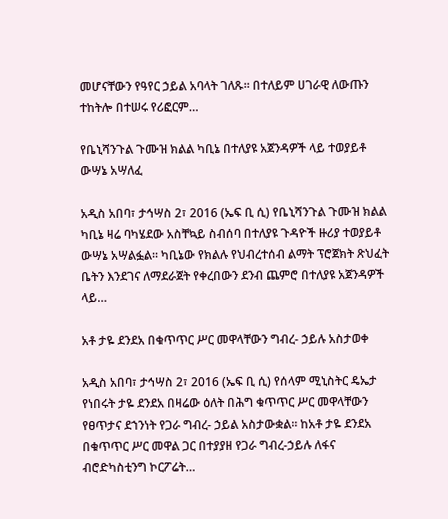መሆናቸውን የዓየር ኃይል አባላት ገለጹ፡፡ በተለይም ሀገራዊ ለውጡን ተከትሎ በተሠሩ የሪፎርም…

የቤኒሻንጉል ጉሙዝ ክልል ካቢኔ በተለያዩ አጀንዳዎች ላይ ተወያይቶ ውሣኔ አሣለፈ

አዲስ አበባ፣ ታኅሣስ 2፣ 2016 (ኤፍ ቢ ሲ) የቤኒሻንጉል ጉሙዝ ክልል ካቢኔ ዛሬ ባካሄደው አስቸኳይ ስብሰባ በተለያዩ ጉዳዮች ዙሪያ ተወያይቶ ውሣኔ አሣልፏል። ካቢኔው የክልሉ የህብረተሰብ ልማት ፕሮጀክት ጽህፈት ቤትን እንደገና ለማደራጀት የቀረበውን ደንብ ጨምሮ በተለያዩ አጀንዳዎች ላይ…

አቶ ታዬ ደንደአ በቁጥጥር ሥር መዋላቸውን ግብረ- ኃይሉ አስታወቀ

አዲስ አበባ፣ ታኅሣስ 2፣ 2016 (ኤፍ ቢ ሲ) የሰላም ሚኒስትር ዴኤታ የነበሩት ታዬ ደንደአ በዛሬው ዕለት በሕግ ቁጥጥር ሥር መዋላቸውን የፀጥታና ደኀንነት የጋራ ግብረ- ኃይል አስታውቋል፡፡ ከአቶ ታዬ ደንደአ በቁጥጥር ሥር መዋል ጋር በተያያዘ የጋራ ግብረ-ኃይሉ ለፋና ብሮድካስቲንግ ኮርፖሬት…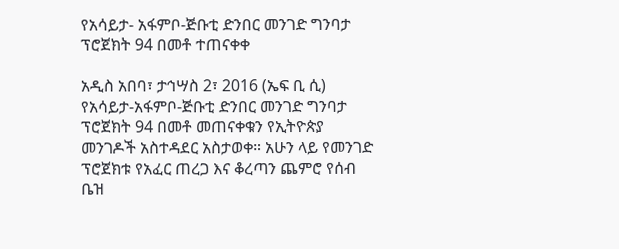የአሳይታ- አፋምቦ-ጅቡቲ ድንበር መንገድ ግንባታ ፕሮጀክት 94 በመቶ ተጠናቀቀ

አዲስ አበባ፣ ታኅሣስ 2፣ 2016 (ኤፍ ቢ ሲ) የአሳይታ-አፋምቦ-ጅቡቲ ድንበር መንገድ ግንባታ ፕሮጀክት 94 በመቶ መጠናቀቁን የኢትዮጵያ መንገዶች አስተዳደር አስታወቀ። አሁን ላይ የመንገድ ፕሮጀክቱ የአፈር ጠረጋ እና ቆረጣን ጨምሮ የሰብ ቤዝ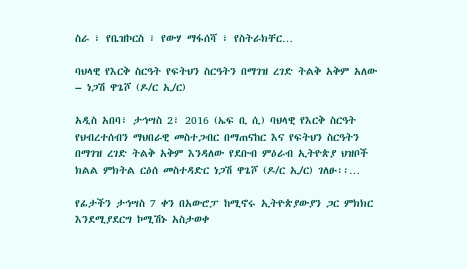ስራ ፣ የቤዝኮርስ ፣ የውሃ ማፋሰሻ ፣ የስትራክቸር…

ባህላዊ የእርቅ ስርዓት የፍትህን ስርዓትን በማገዝ ረገድ ትልቅ አቅም አለው – ነጋሽ ዋጌሾ (ዶ/ር ኢ/ር)

አዲስ አበባ፣ ታኅሣስ 2፣ 2016 (ኤፍ ቢ ሲ) ባህላዊ የእርቅ ስርዓት የህብረተሰብን ማህበራዊ መስተጋብር በማጠናከር እና የፍትህን ስርዓትን በማገዝ ረገድ ትልቅ አቅም እንዳለው የደቡብ ምዕራብ ኢትዮጵያ ህዝቦች ክልል ምክትል ርዕሰ መስተዳድር ነጋሽ ዋጌሾ (ዶ/ር ኢ/ር) ገለፁ፡፡…

የፊታችን ታኅሣስ 7 ቀን በአውሮፓ ከሚኖሩ ኢትዮጵያውያን ጋር ምክክር እንደሚያደርግ ኮሚሽኑ አስታወቀ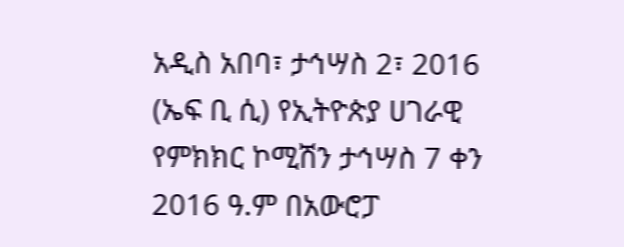አዲስ አበባ፣ ታኅሣስ 2፣ 2016 (ኤፍ ቢ ሲ) የኢትዮጵያ ሀገራዊ የምክክር ኮሚሽን ታኅሣስ 7 ቀን 2016 ዓ.ም በአውሮፓ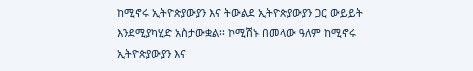ከሚኖሩ ኢትዮጵያውያን እና ትውልደ ኢትዮጵያውያን ጋር ውይይት እንደሚያካሂድ አስታውቋል፡፡ ኮሚሽኑ በመላው ዓለም ከሚኖሩ ኢትዮጵያውያን እና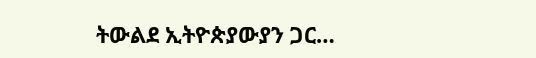ትውልደ ኢትዮጵያውያን ጋር…